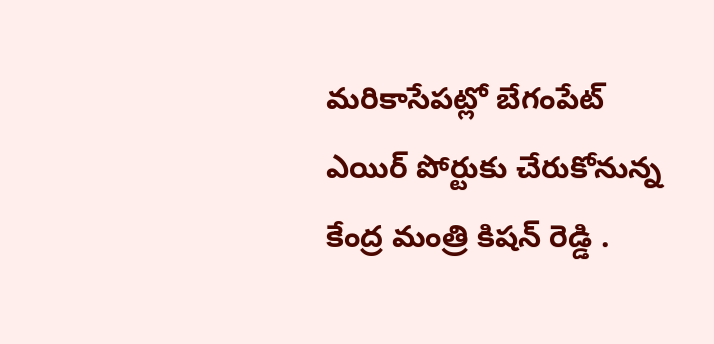మరికాసేపట్లో బేగంపేట్ ఎయిర్ పోర్టుకు చేరుకోనున్న కేంద్ర మంత్రి కిషన్ రెడ్డి .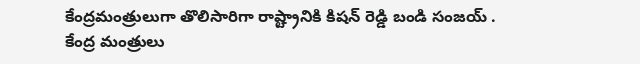కేంద్రమంత్రులుగా తొలిసారిగా రాష్ట్రానికి కిషన్ రెడ్డి బండి సంజయ్ . కేంద్ర మంత్రులు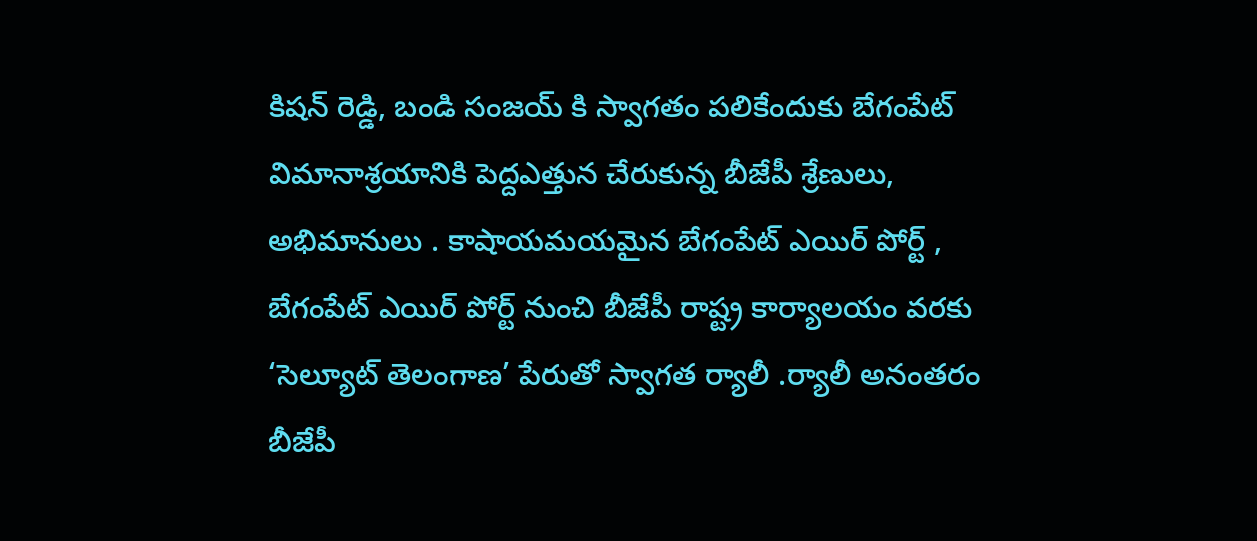కిషన్ రెడ్డి, బండి సంజయ్ కి స్వాగతం పలికేందుకు బేగంపేట్ విమానాశ్రయానికి పెద్దఎత్తున చేరుకున్న బీజేపీ శ్రేణులు, అభిమానులు . కాషాయమయమైన బేగంపేట్ ఎయిర్ పోర్ట్ , బేగంపేట్ ఎయిర్ పోర్ట్ నుంచి బీజేపీ రాష్ట్ర కార్యాలయం వరకు ‘సెల్యూట్ తెలంగాణ’ పేరుతో స్వాగత ర్యాలీ .ర్యాలీ అనంతరం బీజేపీ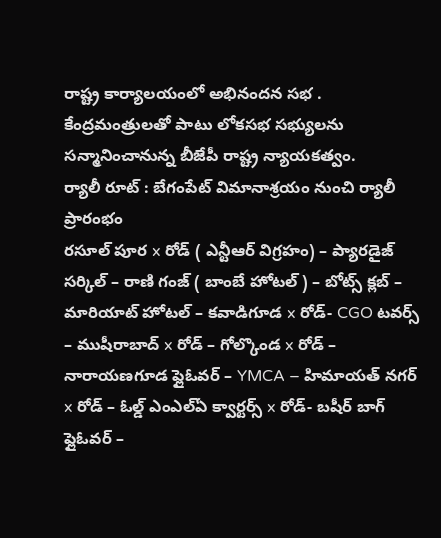రాష్ట్ర కార్యాలయంలో అభినందన సభ . కేంద్రమంత్రులతో పాటు లోకసభ సభ్యులను సన్మానించానున్న బీజేపీ రాష్ట్ర న్యాయకత్వం.
ర్యాలీ రూట్ : బేగంపేట్ విమానాశ్రయం నుంచి ర్యాలీ ప్రారంభం
రసూల్ పూర x రోడ్ ( ఎన్టీఆర్ విగ్రహం) – ప్యారడైజ్ సర్కిల్ – రాణి గంజ్ ( బాంబే హోటల్ ) – బోట్స్ క్లబ్ – మారియాట్ హోటల్ – కవాడిగూడ x రోడ్- CGO టవర్స్ – ముషీరాబాద్ x రోడ్ – గోల్కొండ x రోడ్ – నారాయణగూడ ఫ్లైఓవర్ – YMCA – హిమాయత్ నగర్ x రోడ్ – ఓల్డ్ ఎంఎల్ఏ క్వార్టర్స్ x రోడ్- బషీర్ బాగ్ ఫ్లైఓవర్ –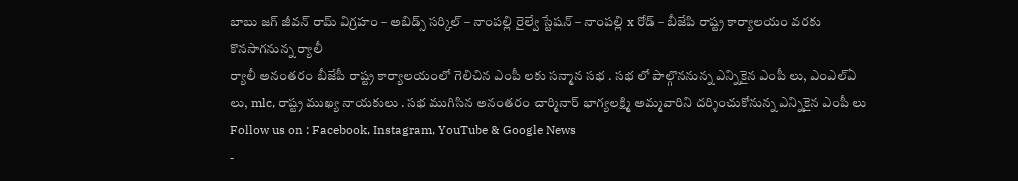బాబు జగ్ జీవన్ రామ్ విగ్రహం – అబిడ్స్ సర్కిల్ – నాంపల్లి రైల్వే స్టేషన్ – నాంపల్లి x రోడ్ – బీజేపి రాష్ట్ర కార్యాలయం వరకు కొనసాగనున్న ర్యాలీ
ర్యాలీ అనంతరం బీజేపీ రాష్ట్ర కార్యాలయంలో గెలిచిన ఎంపీ లకు సన్మాన సభ . సభ లో పాల్గొననున్న ఎన్నికైన ఎంపీ లు, ఎంఎల్ఏ లు, mlc, రాష్ట్ర ముఖ్య నాయకులు . సభ ముగిసిన అనంతరం చార్మినార్ భాగ్యలక్ష్మి అమ్మవారిని దర్శించుకోనున్న ఎన్నికైన ఎంపీ లు
Follow us on : Facebook, Instagram, YouTube & Google News
-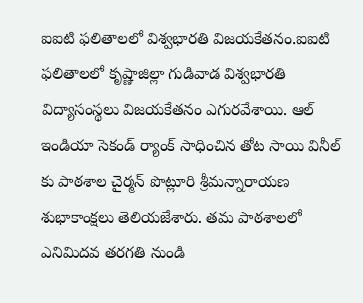ఐఐటి ఫలితాలలో విశ్వభారతి విజయకేతనం.ఐఐటి ఫలితాలలో కృష్ణాజిల్లా గుడివాడ విశ్వభారతి విద్యాసంస్థలు విజయకేతనం ఎగురవేశాయి. ఆల్ ఇండియా సెకండ్ ర్యాంక్ సాధించిన తోట సాయి వినీల్ కు పాఠశాల చైర్మన్ పొట్లూరి శ్రీమన్నారాయణ శుభాకాంక్షలు తెలియజేశారు. తమ పాఠశాలలో ఎనిమిదవ తరగతి నుండి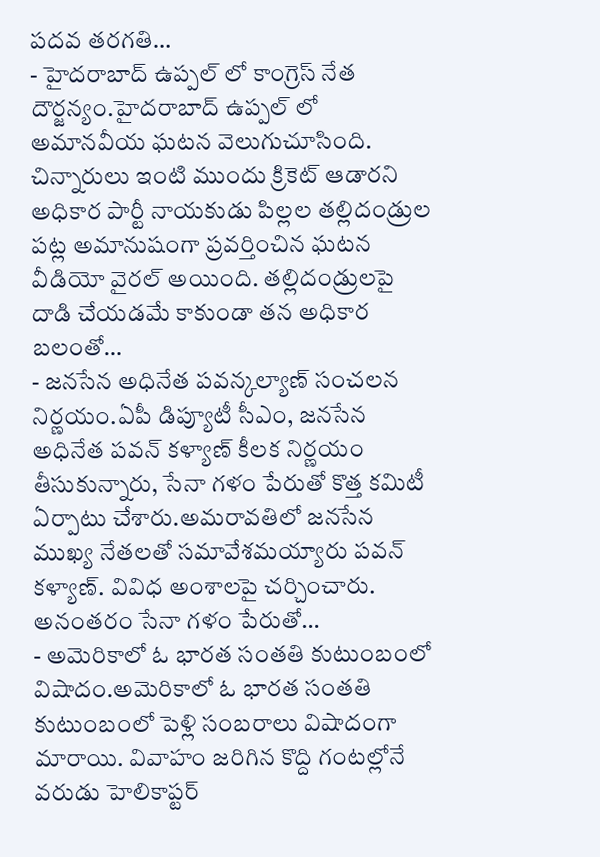పదవ తరగతి…
- హైదరాబాద్ ఉప్పల్ లో కాంగ్రెస్ నేత దౌర్జన్యం.హైదరాబాద్ ఉప్పల్ లో అమానవీయ ఘటన వెలుగుచూసింది. చిన్నారులు ఇంటి ముందు క్రికెట్ ఆడారని అధికార పార్టీ నాయకుడు పిల్లల తల్లిదండ్రుల పట్ల అమానుషంగా ప్రవర్తించిన ఘటన వీడియో వైరల్ అయింది. తల్లిదండ్రులపై దాడి చేయడమే కాకుండా తన అధికార బలంతో…
- జనసేన అధినేత పవన్కల్యాణ్ సంచలన నిర్ణయం.ఏపీ డిప్యూటీ సీఎం, జనసేన అధినేత పవన్ కళ్యాణ్ కీలక నిర్ణయం తీసుకున్నారు, సేనా గళం పేరుతో కొత్త కమిటీ ఏర్పాటు చేశారు.అమరావతిలో జనసేన ముఖ్య నేతలతో సమావేశమయ్యారు పవన్ కళ్యాణ్. వివిధ అంశాలపై చర్చించారు. అనంతరం సేనా గళం పేరుతో…
- అమెరికాలో ఓ భారత సంతతి కుటుంబంలో విషాదం.అమెరికాలో ఓ భారత సంతతి కుటుంబంలో పెళ్లి సంబరాలు విషాదంగా మారాయి. వివాహం జరిగిన కొద్ది గంటల్లోనే వరుడు హెలికాప్టర్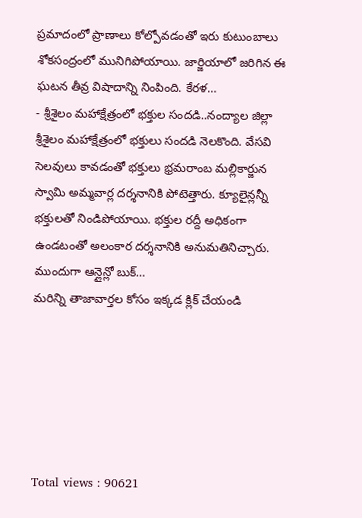ప్రమాదంలో ప్రాణాలు కోల్పోవడంతో ఇరు కుటుంబాలు శోకసంద్రంలో మునిగిపోయాయి. జార్జియాలో జరిగిన ఈ ఘటన తీవ్ర విషాదాన్ని నింపింది. కేరళ…
- శ్రీశైలం మహాక్షేత్రంలో భక్తుల సందడి..నంద్యాల జిల్లా శ్రీశైలం మహాక్షేత్రంలో భక్తులు సందడి నెలకొంది. వేసవి సెలవులు కావడంతో భక్తులు భ్రమరాంబ మల్లికార్జున స్వామి అమ్మవార్ల దర్శనానికి పోటెత్తారు. క్యూలైన్లన్నీ భక్తులతో నిండిపోయాయి. భక్తుల రద్దీ అధికంగా ఉండటంతో అలంకార దర్శనానికి అనుమతినిచ్చారు. ముందుగా ఆన్లైన్లో బుక్…
మరిన్ని తాజావార్తల కోసం ఇక్కడ క్లిక్ చేయండి






Total views : 90621